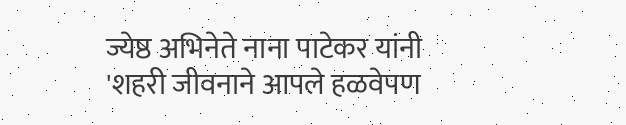ज्येष्ठ अभिनेते नाना पाटेकर यांनी 'शहरी जीवनाने आपले हळवेपण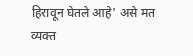हिरावून घेतले आहे' असे मत व्यक्त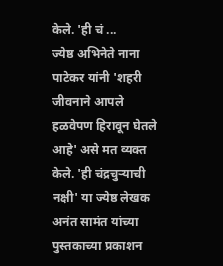केले. 'ही चं ...
ज्येष्ठ अभिनेते नाना पाटेकर यांनी 'शहरी जीवनाने आपले हळवेपण हिरावून घेतले आहे' असे मत व्यक्त केले. 'ही चंद्रचुऱ्याची नक्षी' या ज्येष्ठ लेखक अनंत सामंत यांच्या पुस्तकाच्या प्रकाशन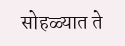सोहळ्यात ते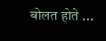बोलत होते ...